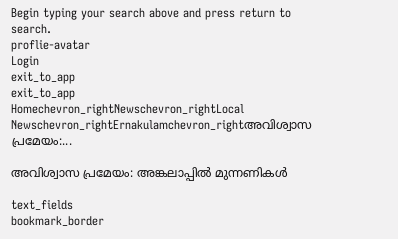Begin typing your search above and press return to search.
proflie-avatar
Login
exit_to_app
exit_to_app
Homechevron_rightNewschevron_rightLocal Newschevron_rightErnakulamchevron_rightഅവിശ്വാസ പ്രമേയം:...

അവിശ്വാസ പ്രമേയം: അങ്കലാപ്പിൽ മുന്നണികൾ

text_fields
bookmark_border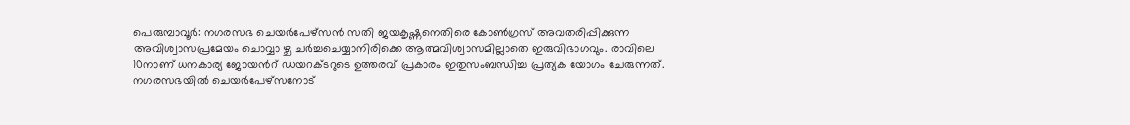പെരുമ്പാവൂര്‍: നഗരസഭ ചെയര്‍പേഴ്‌സന്‍ സതി ജയകൃഷ്ണനെതിരെ കോണ്‍ഗ്രസ് അവതരിപ്പിക്കുന്ന അവിശ്വാസപ്രമേയം ചൊവ്വാ ഴ്ച ചര്‍ച്ചചെയ്യാനിരിക്കെ ആത്മവിശ്വാസമില്ലാതെ ഇരുവിഭാഗവും. രാവിലെ 10നാണ് ധനകാര്യ ജോയൻറ് ഡയറക്ടറുടെ ഉത്തരവ് പ്രകാരം ഇതുസംബന്ധിച്ച പ്രത്യക യോഗം ചേരുന്നത്. നഗരസഭയില്‍ ചെയര്‍പേഴ്‌സനോട്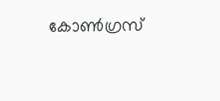കോണ്‍ഗ്രസ്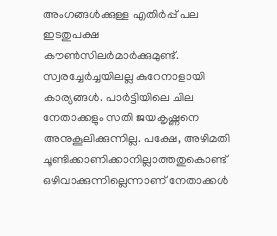അംഗങ്ങള്‍ക്കുള്ള എതിര്‍പ്പ് പല ഇടതുപക്ഷ കൗണ്‍സിലര്‍മാര്‍ക്കുമുണ്ട്. സ്വരച്ചേർച്ചയിലല്ല കുറേനാളായി കാര്യങ്ങള്‍. പാര്‍ട്ടിയിലെ ചില നേതാക്കളും സതി ജയകൃഷ്ണനെ അനുകൂലിക്കുന്നില്ല. പക്ഷേ, അഴിമതി ചൂണ്ടിക്കാണിക്കാനില്ലാത്തതുകൊണ്ട് ഒഴിവാക്കുന്നില്ലെന്നാണ് നേതാക്കള്‍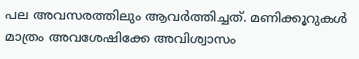പല അവസരത്തിലും ആവര്‍ത്തിച്ചത്. മണിക്കൂറുകള്‍ മാത്രം അവശേഷിക്കേ അവിശ്വാസം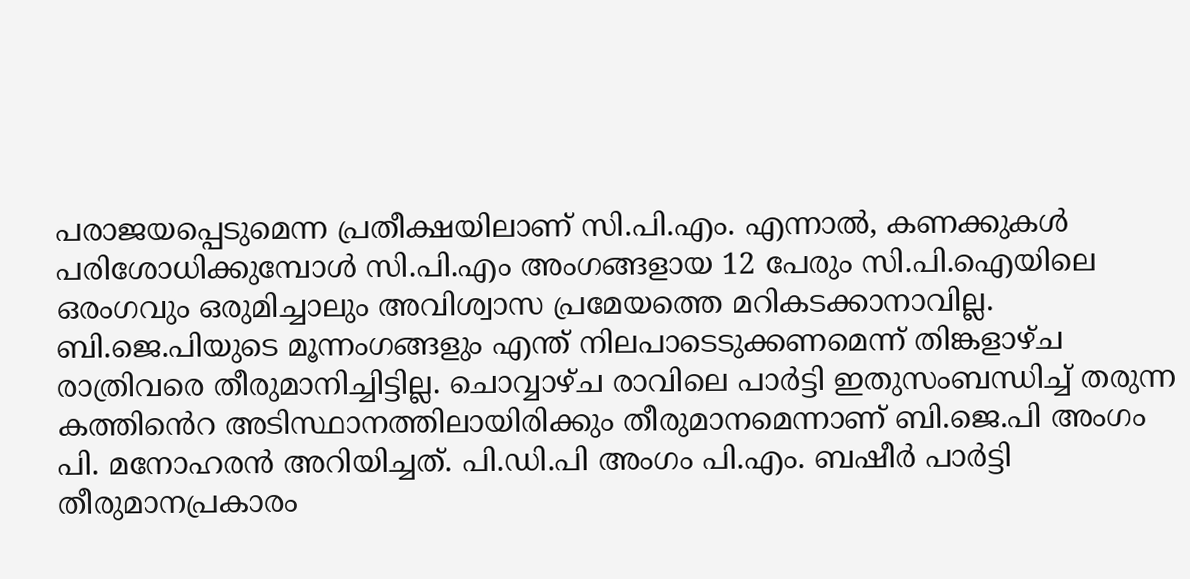പരാജയപ്പെടുമെന്ന പ്രതീക്ഷയിലാണ് സി.പി.എം. എന്നാല്‍, കണക്കുകള്‍ പരിശോധിക്കുമ്പോള്‍ സി.പി.എം അംഗങ്ങളായ 12 പേരും സി.പി.ഐയിലെ ഒരംഗവും ഒരുമിച്ചാലും അവിശ്വാസ പ്രമേയത്തെ മറികടക്കാനാവില്ല. ബി.ജെ.പിയുടെ മൂന്നംഗങ്ങളും എന്ത് നിലപാടെടുക്കണമെന്ന് തിങ്കളാഴ്ച രാത്രിവരെ തീരുമാനിച്ചിട്ടില്ല. ചൊവ്വാഴ്ച രാവിലെ പാര്‍ട്ടി ഇതുസംബന്ധിച്ച് തരുന്ന കത്തിൻെറ അടിസ്ഥാനത്തിലായിരിക്കും തീരുമാനമെന്നാണ് ബി.ജെ.പി അംഗം പി. മനോഹരന്‍ അറിയിച്ചത്. പി.ഡി.പി അംഗം പി.എം. ബഷീര്‍ പാര്‍ട്ടി തീരുമാനപ്രകാരം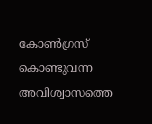കോണ്‍ഗ്രസ് കൊണ്ടുവന്ന അവിശ്വാസത്തെ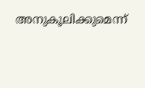അനുകൂലിക്കുമെന്ന്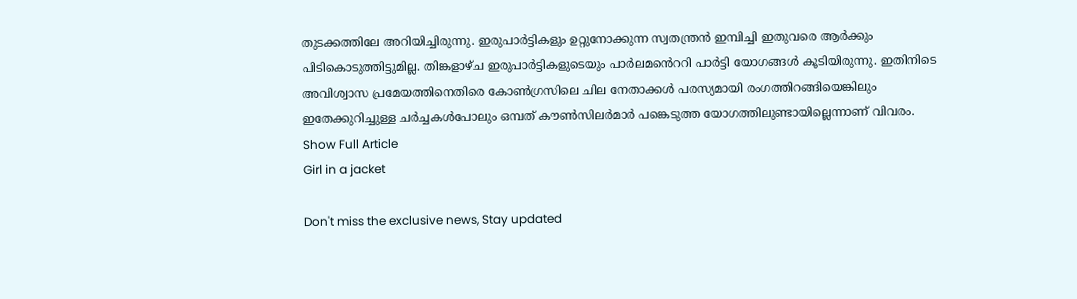തുടക്കത്തിലേ അറിയിച്ചിരുന്നു. ഇരുപാര്‍ട്ടികളും ഉറ്റുനോക്കുന്ന സ്വതന്ത്രന്‍ ഇമ്പിച്ചി ഇതുവരെ ആര്‍ക്കും പിടികൊടുത്തിട്ടുമില്ല. തിങ്കളാഴ്ച ഇരുപാര്‍ട്ടികളുടെയും പാര്‍ലമൻെററി പാര്‍ട്ടി യോഗങ്ങള്‍ കൂടിയിരുന്നു. ഇതിനിടെ അവിശ്വാസ പ്രമേയത്തിനെതിരെ കോണ്‍ഗ്രസിലെ ചില നേതാക്കള്‍ പരസ്യമായി രംഗത്തിറങ്ങിയെങ്കിലും ഇതേക്കുറിച്ചുള്ള ചര്‍ച്ചകള്‍പോലും ഒമ്പത് കൗണ്‍സിലര്‍മാര്‍ പങ്കെടുത്ത യോഗത്തിലുണ്ടായില്ലെന്നാണ് വിവരം.
Show Full Article
Girl in a jacket

Don't miss the exclusive news, Stay updated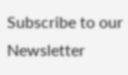Subscribe to our Newsletter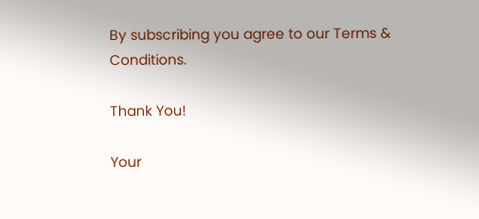By subscribing you agree to our Terms & Conditions.

Thank You!

Your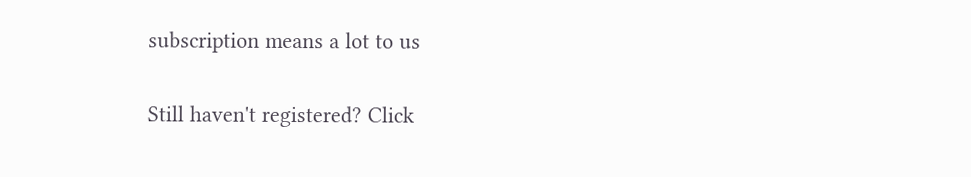subscription means a lot to us

Still haven't registered? Click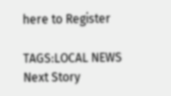here to Register

TAGS:LOCAL NEWS
Next Story